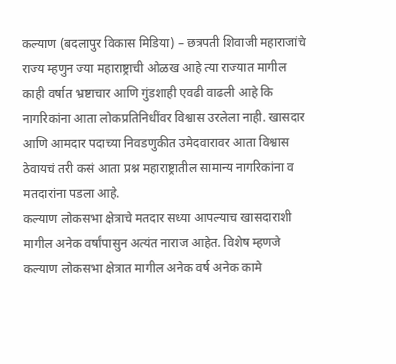कल्याण (बदलापुर विकास मिडिया) – छत्रपती शिवाजी महाराजांचे राज्य म्हणुन ज्या महाराष्ट्राची ओळख आहे त्या राज्यात मागील काही वर्षात भ्रष्टाचार आणि गुंडशाही एवढी वाढली आहे कि नागरिकांना आता लोकप्रतिनिधींवर विश्वास उरलेला नाही. खासदार आणि आमदार पदाच्या निवडणुकीत उमेदवारावर आता विश्वास ठेवायचं तरी कसं आता प्रश्न महाराष्ट्रातील सामान्य नागरिकांना व मतदारांना पडला आहे.
कल्याण लोकसभा क्षेत्राचे मतदार सध्या आपल्याच खासदाराशी मागील अनेक वर्षांपासुन अत्यंत नाराज आहेत. विशेष म्हणजे कल्याण लोकसभा क्षेत्रात मागील अनेक वर्ष अनेक कामे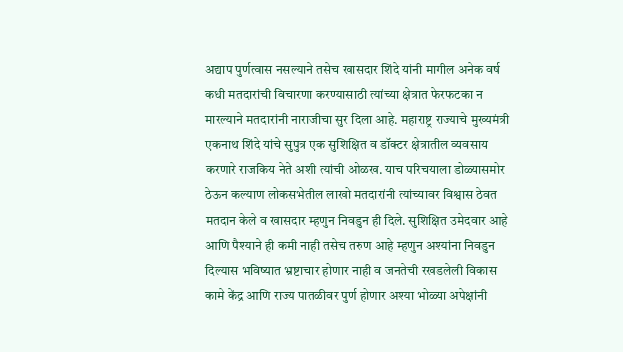अद्याप पुर्णत्वास नसल्याने तसेच खासदार शिंदे यांनी मागील अनेक वर्ष कधी मतदारांची विचारणा करण्यासाठी त्यांच्या क्षेत्रात फेरफटका न मारल्याने मतदारांनी नाराजीचा सुर दिला आहे. महाराष्ट्र राज्याचे मुख्यमंत्री एकनाथ शिंदे यांचे सुपुत्र एक सुशिक्षित व डॉक्टर क्षेत्रातील व्यवसाय करणारे राजकिय नेते अशी त्यांची ओळख. याच परिचयाला डोळ्यासमोर ठेऊन कल्याण लोकसभेतील लाखो मतदारांनी त्यांच्यावर विश्वास ठेवत मतदान केले व खासदार म्हणुन निवडुन ही दिले. सुशिक्षित उमेदवार आहे आणि पैश्याने ही कमी नाही तसेच तरुण आहे म्हणुन अश्यांना निवडुन दिल्यास भविष्यात भ्रष्टाचार होणार नाही व जनतेची रखडलेली विकास कामे केंद्र आणि राज्य पातळीवर पुर्ण होणार अश्या भोळ्या अपेक्षांनी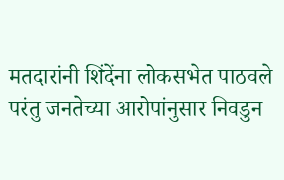मतदारांनी शिंदेंना लोकसभेत पाठवले परंतु जनतेच्या आरोपांनुसार निवडुन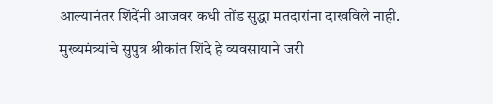आल्यानंतर शिंदेंनी आजवर कधी तोंड सुद्धा मतदारांना दाखविले नाही.
मुख्यमंत्र्यांचे सुपुत्र श्रीकांत शिंदे हे व्यवसायाने जरी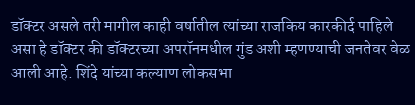डॉक्टर असले तरी मागील काही वर्षातील त्यांच्या राजकिय कारकीर्द पाहिले असा हे डॉक्टर की डॉक्टरच्या अपरॉनमधील गुंड अशी म्हणण्याची जनतेवर वेळ आली आहे. शिंदे यांच्या कल्याण लोकसभा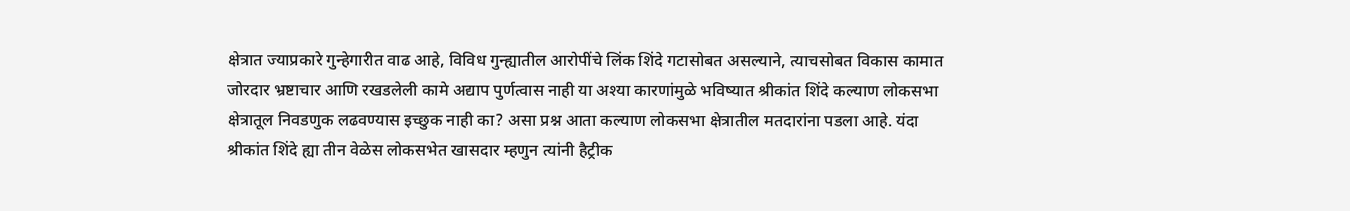क्षेत्रात ज्याप्रकारे गुन्हेगारीत वाढ आहे, विविध गुन्ह्यातील आरोपींचे लिंक शिंदे गटासोबत असल्याने, त्याचसोबत विकास कामात जोरदार भ्रष्टाचार आणि रखडलेली कामे अद्याप पुर्णत्वास नाही या अश्या कारणांमुळे भविष्यात श्रीकांत शिंदे कल्याण लोकसभा क्षेत्रातूल निवडणुक लढवण्यास इच्छुक नाही का? असा प्रश्न आता कल्याण लोकसभा क्षेत्रातील मतदारांना पडला आहे. यंदा श्रीकांत शिंदे ह्या तीन वेळेस लोकसभेत खासदार म्हणुन त्यांनी हैट्रीक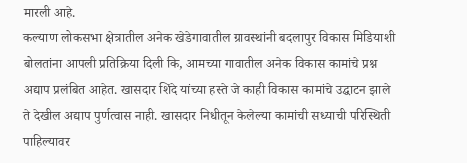मारली आहे.
कल्याण लोकसभा क्षेत्रातील अनेक खेडेगावातील ग्रावस्थांनी बदलापुर विकास मिडियाशी बोलतांना आपली प्रतिक्रिया दिली कि, आमच्या गावातील अनेक विकास कामांचे प्रश्न अद्याप प्रलंबित आहेत. खासदार शिंदे यांच्या हस्ते जे काही विकास कामांचे उद्घाटन झाले ते देखील अद्याप पुर्णत्वास नाही. खासदार निधीतून केलेल्या कामांची सध्याची परिस्थिती पाहिल्यावर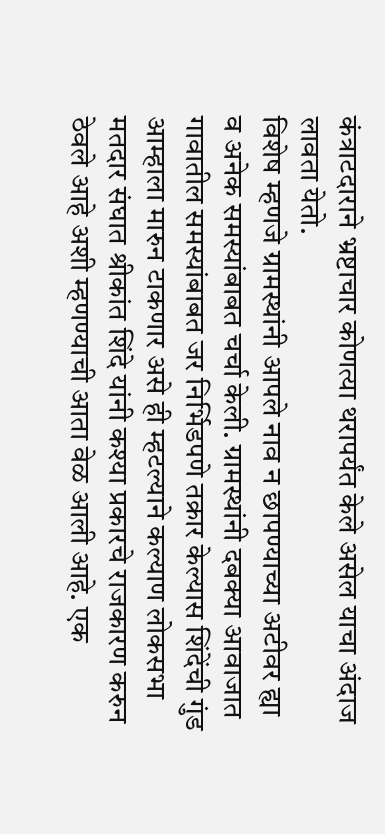कंत्राटदाराने भ्रष्टाचार कोणत्या थरापर्यंत केले असेल याचा अंदाज लावता येतो.
विशेष म्हणजे ग्रामस्थांनी आपले नाव न छापण्याच्या अटीवर ह्या व अनेक समस्यांबाबत चर्चा केली. ग्रामस्थांनी दबक्या आवाजात गावातील समस्यांबाबत जर निर्भिडपणे तक्रार केल्यास शिंदेंची गुंड आम्हाला मारुन टाकणार असे ही म्हटल्याने कल्याण लोकसभा मतदार संघात श्रीकांत शिंदे यांनी कश्या प्रकारचे राजकारण करुन ठेवले आहे अशी म्हणण्याची आता वेळ आली आहे. एक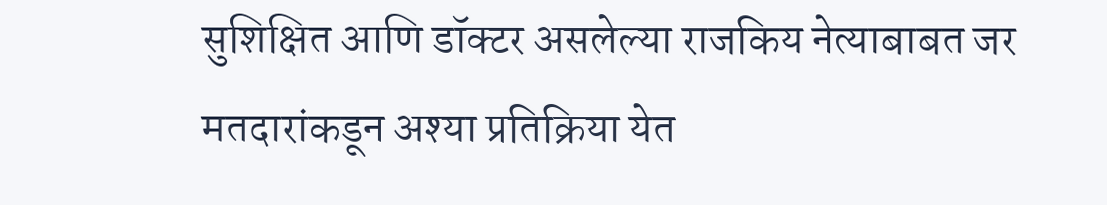सुशिक्षित आणि डॉक्टर असलेल्या राजकिय नेत्याबाबत जर मतदारांकडून अश्या प्रतिक्रिया येत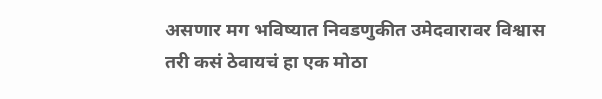असणार मग भविष्यात निवडणुकीत उमेदवारावर विश्वास तरी कसं ठेवायचं हा एक मोठा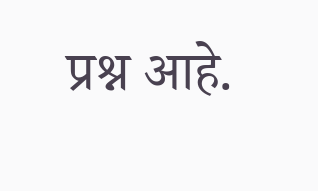प्रश्न आहे.